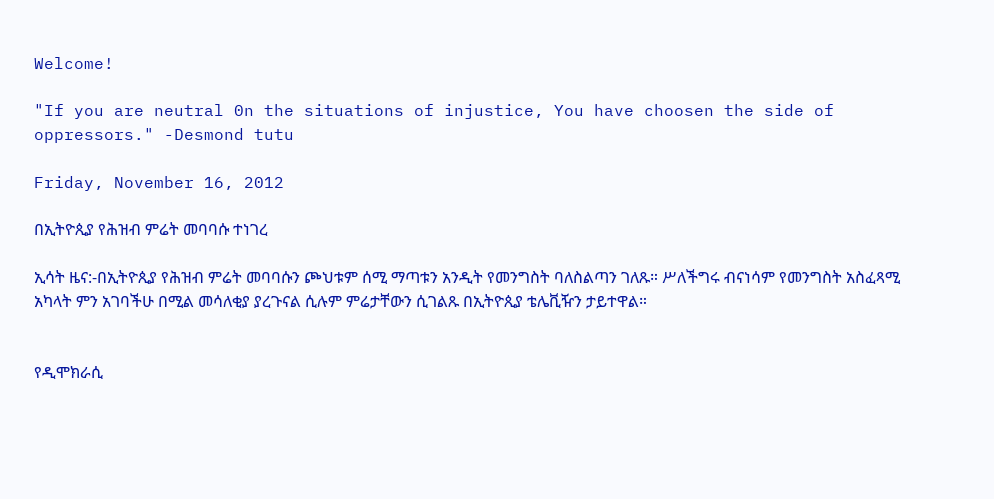Welcome!

"If you are neutral 0n the situations of injustice, You have choosen the side of oppressors." -Desmond tutu

Friday, November 16, 2012

በኢትዮጲያ የሕዝብ ምሬት መባባሱ ተነገረ

ኢሳት ዜና:-በኢትዮጲያ የሕዝብ ምሬት መባባሱን ጮህቱም ሰሚ ማጣቱን አንዲት የመንግስት ባለስልጣን ገለጹ። ሥለችግሩ ብናነሳም የመንግስት አስፈጻሚ አካላት ምን አገባችሁ በሚል መሳለቂያ ያረጉናል ሲሉም ምሬታቸውን ሲገልጹ በኢትዮጲያ ቴሌቪዥን ታይተዋል።


የዲሞክራሲ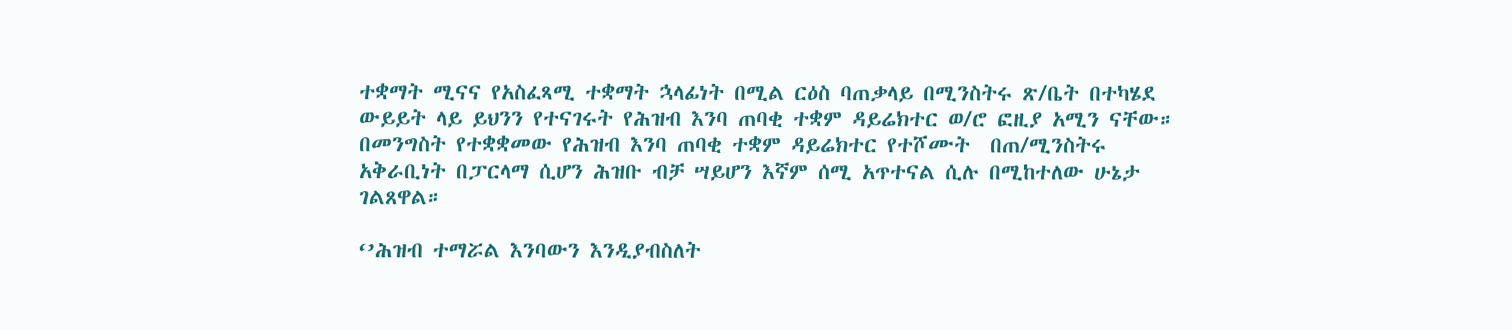ተቋማት ሚናና የአስፈጻሚ ተቋማት ኋላፊነት በሚል ርዕስ ባጠቃላይ በሚንስትሩ ጽ/ቤት በተካሄደ ውይይት ላይ ይህንን የተናገሩት የሕዝብ እንባ ጠባቂ ተቋም ዳይሬክተር ወ/ሮ ፎዚያ አሚን ናቸው።  በመንግስት የተቋቋመው የሕዝብ እንባ ጠባቂ ተቋም ዳይሬክተር የተሾሙት  በጠ/ሚንስትሩ አቅራቢነት በፓርላማ ሲሆን ሕዝቡ ብቻ ሣይሆን እኛም ሰሚ አጥተናል ሲሉ በሚከተለው ሁኔታ ገልጸዋል።

‘’ሕዝብ ተማሯል እንባውን እንዲያብስለት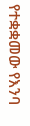የተቋቋመው የእንባ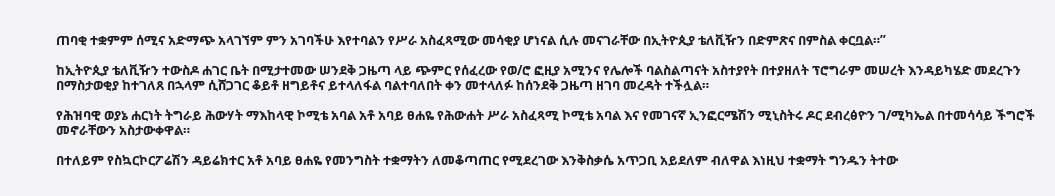ጠባቂ ተቋምም ሰሚና አድማጭ አላገኘም ምን አገባችሁ እየተባልን የሥራ አስፈጻሚው መሳቂያ ሆነናል ሲሉ መናገራቸው በኢትዮጲያ ቴለቪዥን በድምጽና በምስል ቀርቧል።’’

ከኢትዮጲያ ቴለቪዥን ተውስዶ ሐገር ቤት በሚታተመው ሠንደቅ ጋዜጣ ላይ ጭምር የሰፈረው የወ/ሮ ፎዚያ አሚንና የሌሎች ባልስልጣናት አስተያየት በተያዘለት ፕሮግራም መሠረት እንዳይካሄድ መደረጉን በማስታወቂያ ከተገለጸ በኋላም ሲሸጋገር ቆይቶ ዘግይቶና ይተላለፋል ባልተባለበት ቀን መተላለፉ ከሰንደቅ ጋዜጣ ዘገባ መረዳት ተችሏል።

የሕዝባዊ ወያኔ ሐርነት ትግራይ ሕውሃት ማእከላዊ ኮሚቴ አባል አቶ አባይ ፀሐዬ የሕውሐት ሥራ አስፈጻሚ ኮሚቴ አባል እና የመገናኛ ኢንፎርሜሽን ሚኒስትሩ ዶር ደብረፅዮን ገ/ሚካኤል በተመሳሳይ ችግሮች መኖራቸውን አስታውቀዋል።

በተለይም የስኳርኮርፖሬሽን ዳይሬክተር አቶ አባይ ፀሐዬ የመንግስት ተቋማትን ለመቆጣጠር የሚደረገው እንቅስቃሴ አጥጋቢ አይደለም ብለዋል እነዚህ ተቋማት ግንዱን ትተው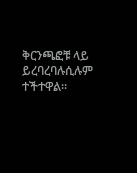ቅርንጫፎቹ ላይ ይረባረባሉሲሉም ተችተዋል።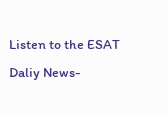Listen to the ESAT Daliy News-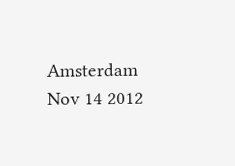Amsterdam Nov 14 2012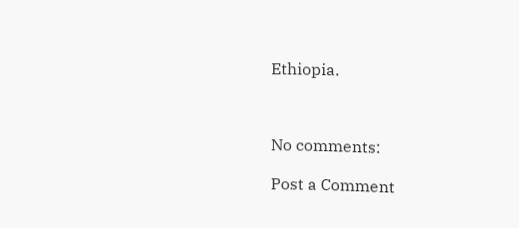Ethiopia.



No comments:

Post a Comment